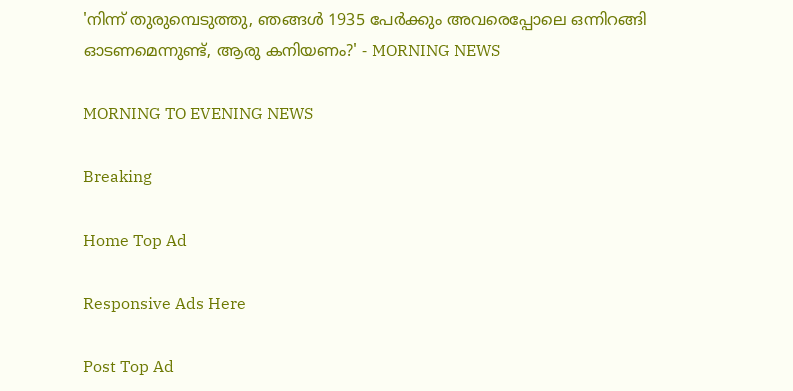'നിന്ന് തുരുമ്പെടുത്തു, ഞങ്ങൾ 1935 പേർക്കും അവരെപ്പോലെ ഒന്നിറങ്ങി ഓടണമെന്നുണ്ട്, ആരു കനിയണം?' - MORNING NEWS

MORNING TO EVENING NEWS

Breaking

Home Top Ad

Responsive Ads Here

Post Top Ad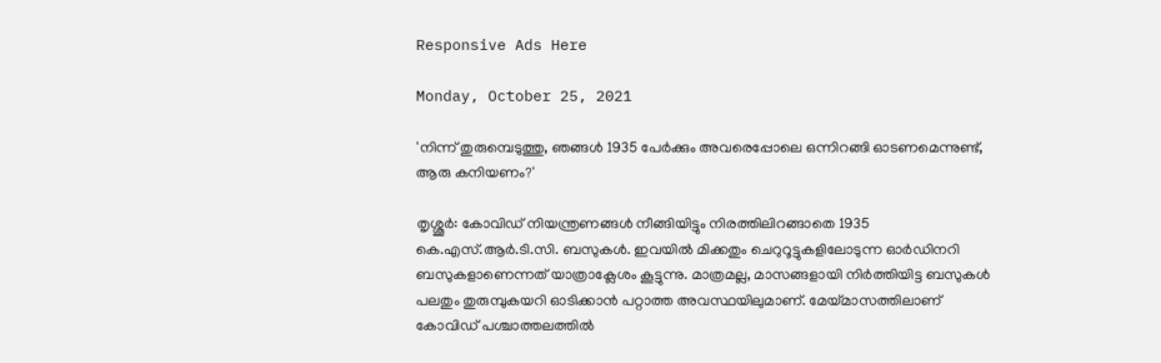Responsive Ads Here

Monday, October 25, 2021

'നിന്ന് തുരുമ്പെടുത്തു, ഞങ്ങൾ 1935 പേർക്കും അവരെപ്പോലെ ഒന്നിറങ്ങി ഓടണമെന്നുണ്ട്, ആരു കനിയണം?'

തൃശ്ശൂർ: കോവിഡ് നിയന്ത്രണങ്ങൾ നീങ്ങിയിട്ടും നിരത്തിലിറങ്ങാതെ 1935 കെ.എസ്.ആർ.ടി.സി. ബസുകൾ. ഇവയിൽ മിക്കതും ചെറുറൂട്ടുകളിലോടുന്ന ഓർഡിനറി ബസുകളാണെന്നത് യാത്രാക്ലേശം കൂട്ടുന്നു. മാത്രമല്ല, മാസങ്ങളായി നിർത്തിയിട്ട ബസുകൾ പലതും തുരുമ്പുകയറി ഓടിക്കാൻ പറ്റാത്ത അവസ്ഥയിലുമാണ്. മേയ്‌മാസത്തിലാണ് കോവിഡ് പശ്ചാത്തലത്തിൽ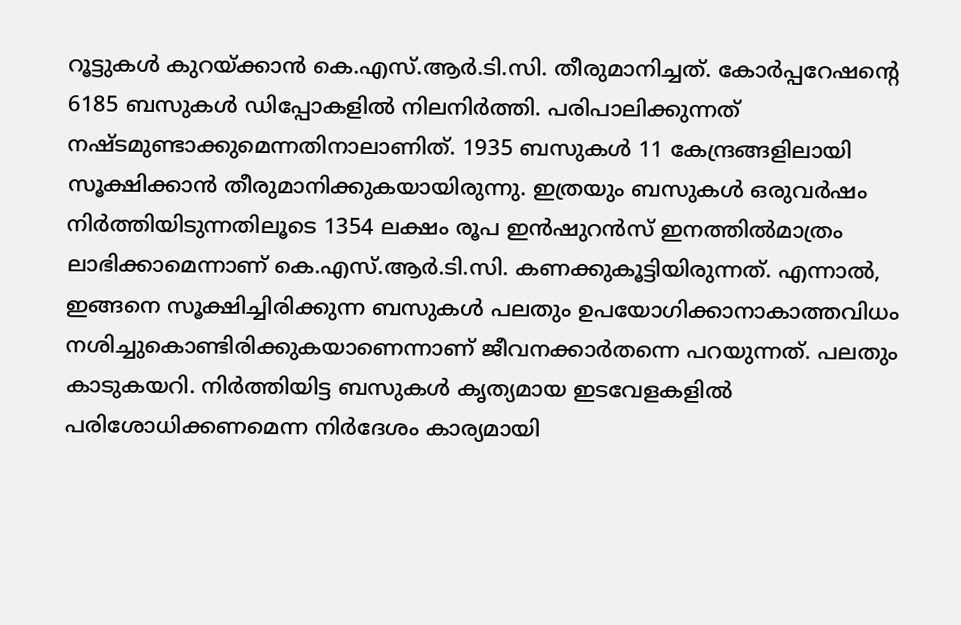റൂട്ടുകൾ കുറയ്‌ക്കാൻ കെ.എസ്.ആർ.ടി.സി. തീരുമാനിച്ചത്. കോർപ്പറേഷന്റെ 6185 ബസുകൾ ഡിപ്പോകളിൽ നിലനിർത്തി. പരിപാലിക്കുന്നത് നഷ്ടമുണ്ടാക്കുമെന്നതിനാലാണിത്. 1935 ബസുകൾ 11 കേന്ദ്രങ്ങളിലായി സൂക്ഷിക്കാൻ തീരുമാനിക്കുകയായിരുന്നു. ഇത്രയും ബസുകൾ ഒരുവർഷം നിർത്തിയിടുന്നതിലൂടെ 1354 ലക്ഷം രൂപ ഇൻഷുറൻസ് ഇനത്തിൽമാത്രം ലാഭിക്കാമെന്നാണ് കെ.എസ്.ആർ.ടി.സി. കണക്കുകൂട്ടിയിരുന്നത്. എന്നാൽ, ഇങ്ങനെ സൂക്ഷിച്ചിരിക്കുന്ന ബസുകൾ പലതും ഉപയോഗിക്കാനാകാത്തവിധം നശിച്ചുകൊണ്ടിരിക്കുകയാണെന്നാണ് ജീവനക്കാർതന്നെ പറയുന്നത്. പലതും കാടുകയറി. നിർത്തിയിട്ട ബസുകൾ കൃത്യമായ ഇടവേളകളിൽ പരിശോധിക്കണമെന്ന നിർദേശം കാര്യമായി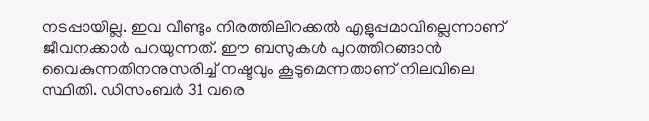നടപ്പായില്ല. ഇവ വീണ്ടും നിരത്തിലിറക്കൽ എളുപ്പമാവില്ലെന്നാണ് ജീവനക്കാർ പറയുന്നത്‌. ഈ ബസുകൾ പുറത്തിറങ്ങാൻ വൈകുന്നതിനനുസരിച്ച് നഷ്ടവും കൂടുമെന്നതാണ് നിലവിലെ സ്ഥിതി. ഡിസംബർ 31 വരെ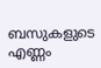ബസുകളുടെ എണ്ണം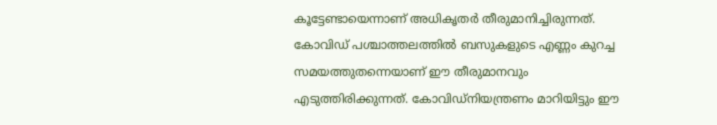കൂട്ടേണ്ടായെന്നാണ് അധികൃതർ തീരുമാനിച്ചിരുന്നത്. കോവിഡ് പശ്ചാത്തലത്തിൽ ബസുകളുടെ എണ്ണം കുറച്ച സമയത്തുതന്നെയാണ് ഈ തീരുമാനവും എടുത്തിരിക്കുന്നത്. കോവിഡ്നിയന്ത്രണം മാറിയിട്ടും ഈ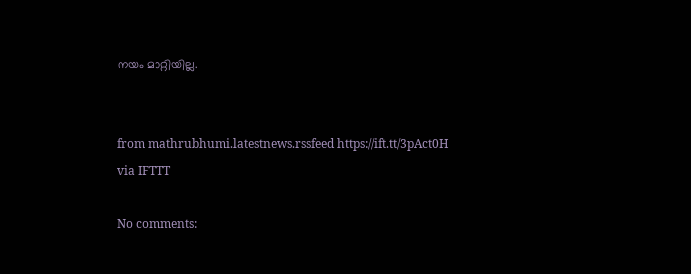നയം മാറ്റിയില്ല.


from mathrubhumi.latestnews.rssfeed https://ift.tt/3pAct0H
via IFTTT

No comments: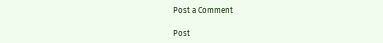Post a Comment

Post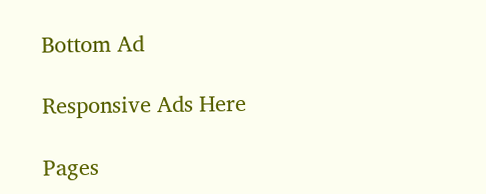Bottom Ad

Responsive Ads Here

Pages